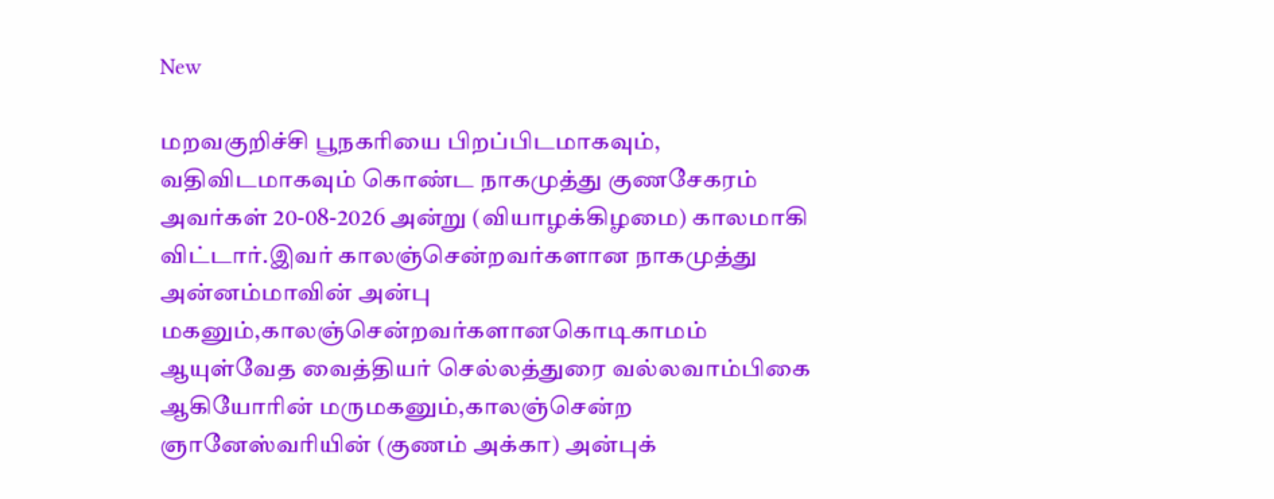New

மறவகுறிச்சி பூநகரியை பிறப்பிடமாகவும், வதிவிடமாகவும் கொண்ட நாகமுத்து குணசேகரம் அவர்கள் 20-08-2026 அன்று (வியாழக்கிழமை) காலமாகி விட்டார்.இவர் காலஞ்சென்றவர்களான நாகமுத்து அன்னம்மாவின் அன்பு மகனும்,காலஞ்சென்றவர்களானகொடிகாமம் ஆயுள்வேத வைத்தியர் செல்லத்துரை வல்லவாம்பிகை ஆகியோரின் மருமகனும்,காலஞ்சென்ற ஞானேஸ்வரியின் (குணம் அக்கா) அன்புக்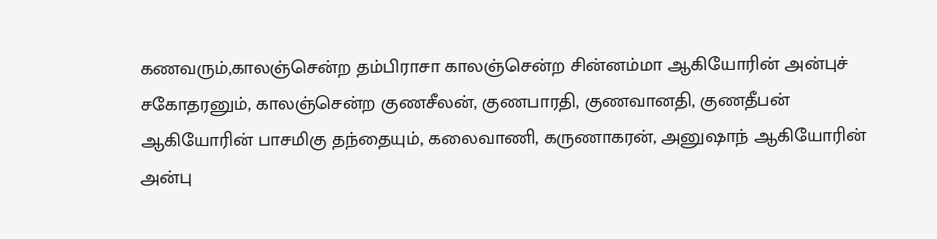கணவரும்,காலஞ்சென்ற தம்பிராசா காலஞ்சென்ற சின்னம்மா ஆகியோரின் அன்புச் சகோதரனும், காலஞ்சென்ற குணசீலன், குணபாரதி, குணவானதி, குணதீபன் ஆகியோரின் பாசமிகு தந்தையும், கலைவாணி, கருணாகரன், அனுஷாந் ஆகியோரின் அன்பு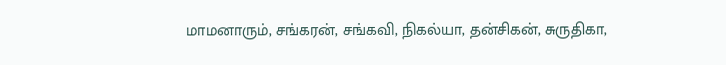மாமனாரும், சங்கரன், சங்கவி, நிகல்யா, தன்சிகன், சுருதிகா,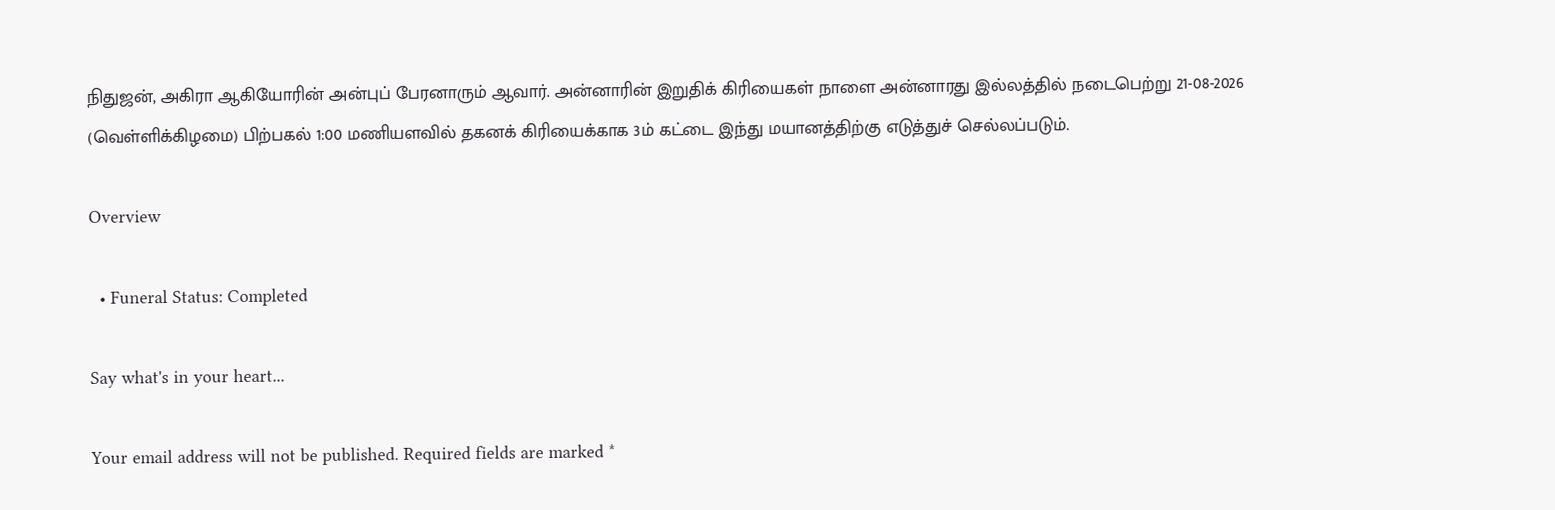நிதுஜன், அகிரா ஆகியோரின் அன்புப் பேரனாரும் ஆவார். அன்னாரின் இறுதிக் கிரியைகள் நாளை அன்னாரது இல்லத்தில் நடைபெற்று 21-08-2026 (வெள்ளிக்கிழமை) பிற்பகல் 1:00 மணியளவில் தகனக் கிரியைக்காக 3ம் கட்டை இந்து மயானத்திற்கு எடுத்துச் செல்லப்படும்.

Overview

  • Funeral Status: Completed

Say what's in your heart...

Your email address will not be published. Required fields are marked *